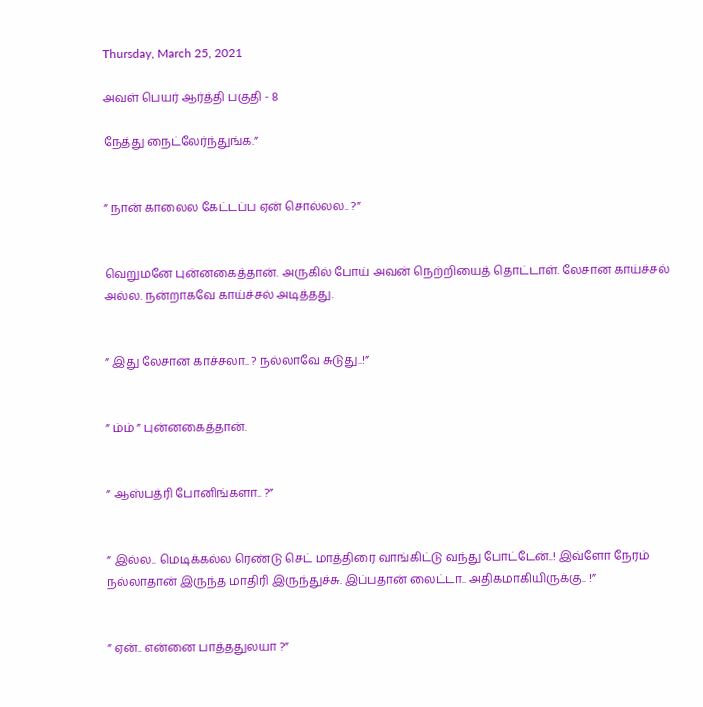Thursday, March 25, 2021

அவள் பெயர் ஆர்த்தி பகுதி - 8

நேத்து நைட்லேர்ந்துங்க.”


” நான் காலைல கேட்டப்ப ஏன் சொல்லல.. ?”


வெறுமனே புன்னகைத்தான். அருகில் போய் அவன் நெற்றியைத் தொட்டாள். லேசான காய்ச்சல் அல்ல. நன்றாகவே காய்ச்சல் அடித்தது.


” இது லேசான காச்சலா.. ? நல்லாவே சுடுது..!”


” ம்ம் ” புன்னகைத்தான்.


” ஆஸ்பத்ரி போனிங்களா.. ?”


” இல்ல.. மெடிக்கல்ல ரெண்டு செட் மாத்திரை வாங்கிட்டு வந்து போட்டேன்..! இவ்ளோ நேரம் நல்லாதான் இருந்த மாதிரி இருந்துச்சு. இப்பதான் லைட்டா.. அதிகமாகியிருக்கு.. !”


” ஏன்.. என்னை பாத்ததுலயா ?”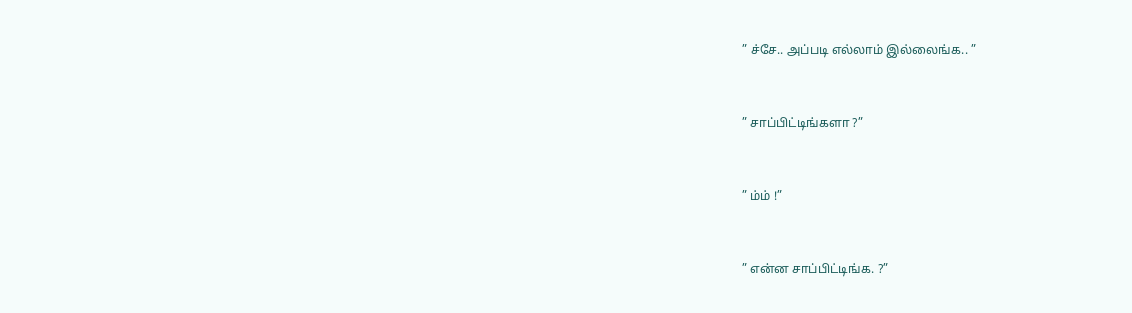” ச்சே.. அப்படி எல்லாம் இல்லைங்க.. ”


” சாப்பிட்டிங்களா ?”


” ம்ம் !”


” என்ன சாப்பிட்டிங்க. ?”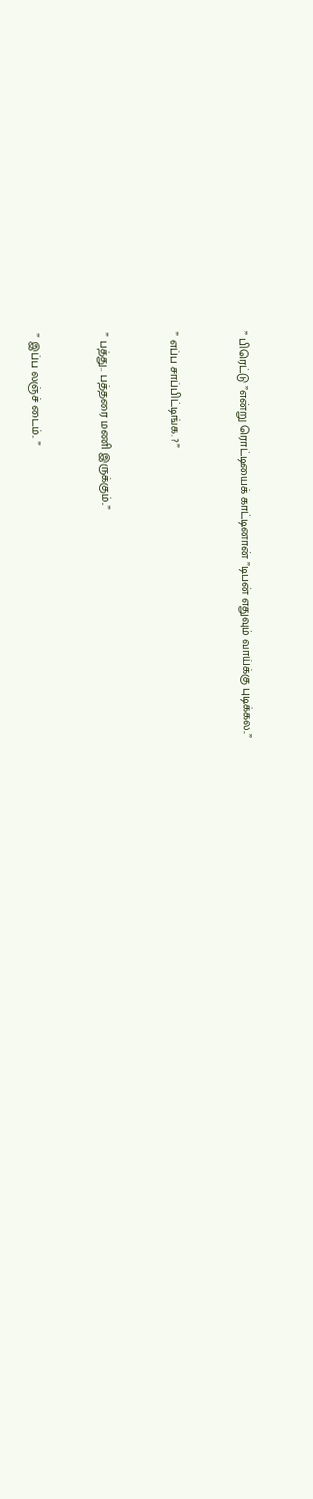” பிரெட்டு ”என்று ரொட்டியைக் காட்டினான் ”டிபன் எதுவும் வாய்க்கு புடிக்கல..”


” எப்ப சாப்பிட்டிங்க. ?”


” பத்து.. பத்தரை மணி இருக்கும்..”


” இப்ப லஞ்ச் டைம்.. ”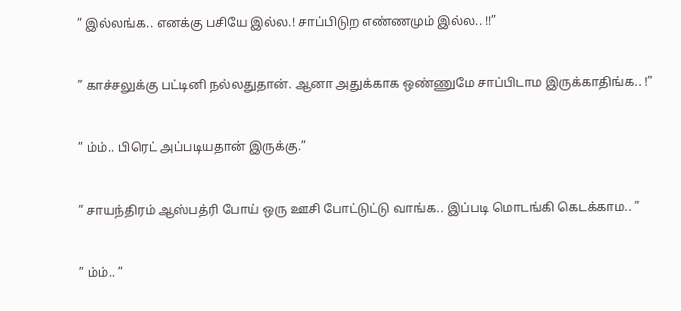” இல்லங்க.. எனக்கு பசியே இல்ல.! சாப்பிடுற எண்ணமும் இல்ல.. !!”


” காச்சலுக்கு பட்டினி நல்லதுதான். ஆனா அதுக்காக ஒண்ணுமே சாப்பிடாம இருக்காதிங்க.. !”


” ம்ம்.. பிரெட் அப்படியதான் இருக்கு.”


” சாயந்திரம் ஆஸ்பத்ரி போய் ஒரு ஊசி போட்டுட்டு வாங்க.. இப்படி மொடங்கி கெடக்காம.. ”


” ம்ம்.. ”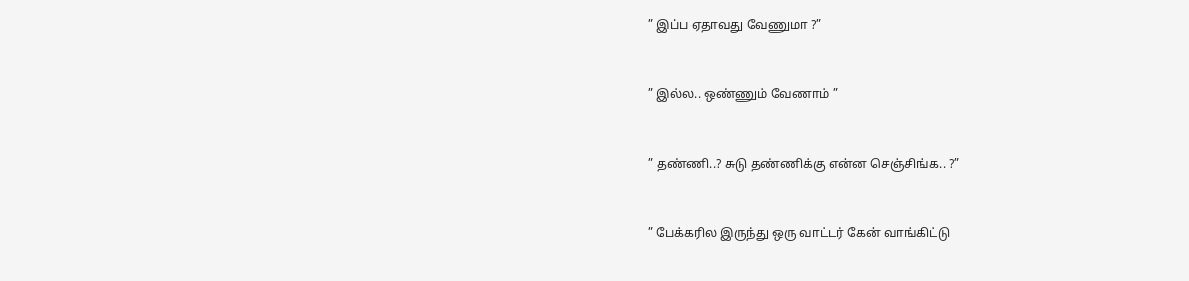” இப்ப ஏதாவது வேணுமா ?”


” இல்ல.. ஒண்ணும் வேணாம் ”


” தண்ணி..? சுடு தண்ணிக்கு என்ன செஞ்சிங்க.. ?”


” பேக்கரில இருந்து ஒரு வாட்டர் கேன் வாங்கிட்டு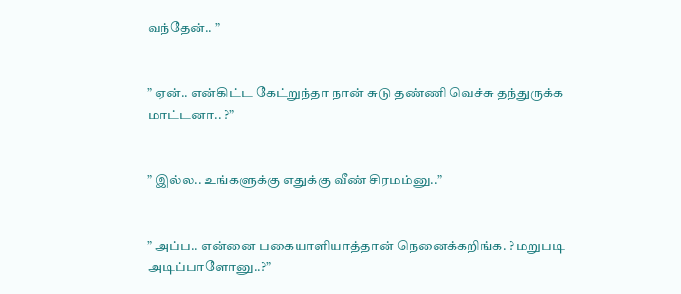வந்தேன்.. ”


” ஏன்.. என்கிட்ட கேட்றுந்தா நான் சுடு தண்ணி வெச்சு தந்துருக்க மாட்டனா.. ?”


” இல்ல.. உங்களுக்கு எதுக்கு வீண் சிரமம்னு..”


” அப்ப.. என்னை பகையாளியாத்தான் நெனைக்கறிங்க. ? மறுபடி அடிப்பாளோனு..?”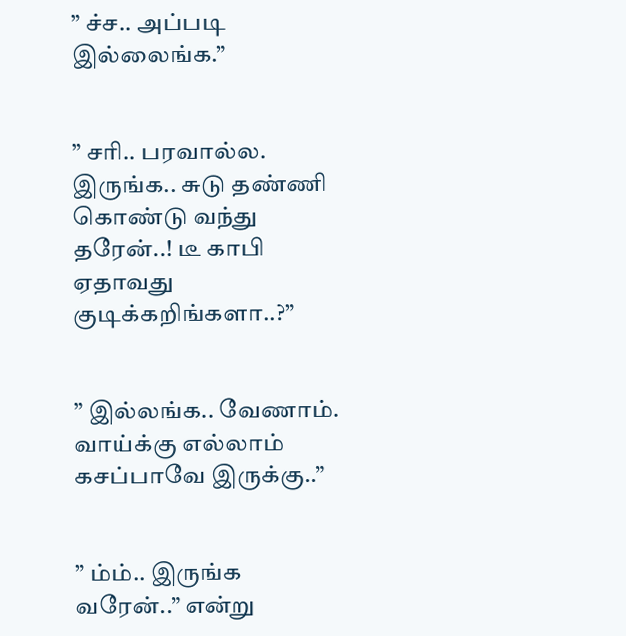” ச்ச.. அப்படி இல்லைங்க.”


” சரி.. பரவால்ல. இருங்க.. சுடு தண்ணி கொண்டு வந்து தரேன்..! டீ காபி ஏதாவது குடிக்கறிங்களா..?”


” இல்லங்க.. வேணாம். வாய்க்கு எல்லாம் கசப்பாவே இருக்கு..”


” ம்ம்.. இருங்க வரேன்..” என்று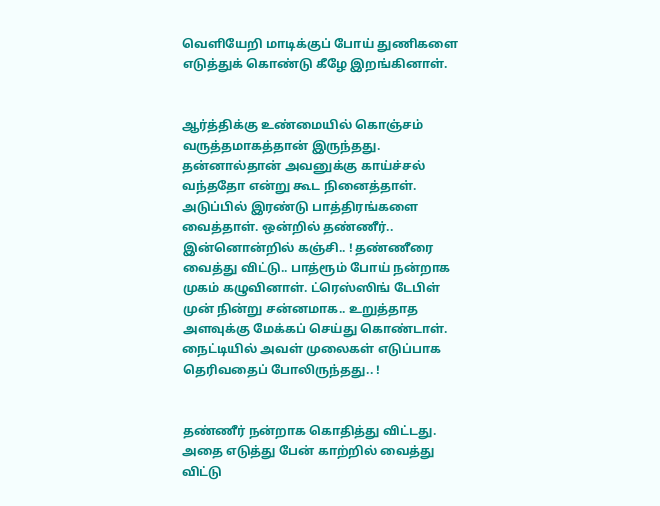வெளியேறி மாடிக்குப் போய் துணிகளை எடுத்துக் கொண்டு கீழே இறங்கினாள்.


ஆர்த்திக்கு உண்மையில் கொஞ்சம் வருத்தமாகத்தான் இருந்தது. தன்னால்தான் அவனுக்கு காய்ச்சல் வந்ததோ என்று கூட நினைத்தாள். அடுப்பில் இரண்டு பாத்திரங்களை வைத்தாள். ஒன்றில் தண்ணீர்.. இன்னொன்றில் கஞ்சி.. ! தண்ணீரை வைத்து விட்டு.. பாத்ரூம் போய் நன்றாக முகம் கழுவினாள். ட்ரெஸ்ஸிங் டேபிள் முன் நின்று சன்னமாக.. உறுத்தாத அளவுக்கு மேக்கப் செய்து கொண்டாள். நைட்டியில் அவள் முலைகள் எடுப்பாக தெரிவதைப் போலிருந்தது.. !


தண்ணீர் நன்றாக கொதித்து விட்டது. அதை எடுத்து பேன் காற்றில் வைத்து விட்டு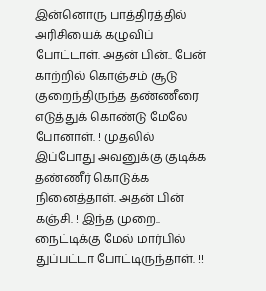இன்னொரு பாத்திரத்தில் அரிசியைக் கழுவிப் போட்டாள். அதன் பின்.. பேன் காற்றில் கொஞ்சம் சூடு குறைந்திருந்த தண்ணீரை எடுத்துக் கொண்டு மேலே போனாள். ! முதலில் இப்போது அவனுக்கு குடிக்க தண்ணீர் கொடுக்க நினைத்தாள். அதன் பின் கஞ்சி. ! இந்த முறை.. நைட்டிக்கு மேல் மார்பில் துப்பட்டா போட்டிருந்தாள். !!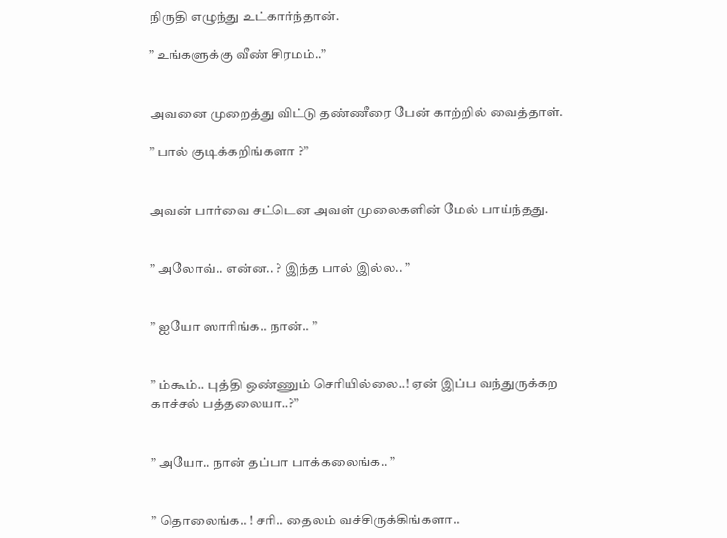நிருதி எழுந்து உட்கார்ந்தான்.

” உங்களுக்கு வீண் சிரமம்..”


அவனை முறைத்து விட்டு தண்ணீரை பேன் காற்றில் வைத்தாள்.

” பால் குடிக்கறிங்களா ?”


அவன் பார்வை சட்டென அவள் முலைகளின் மேல் பாய்ந்தது.


” அலோவ்.. என்ன.. ? இந்த பால் இல்ல.. ”


” ஐயோ ஸாரிங்க.. நான்.. ”


” ம்கூம்.. புத்தி ஒண்ணும் செரியில்லை..! ஏன் இப்ப வந்துருக்கற காச்சல் பத்தலையா..?”


” அயோ.. நான் தப்பா பாக்கலைங்க.. ”


” தொலைங்க.. ! சரி.. தைலம் வச்சிருக்கிங்களா..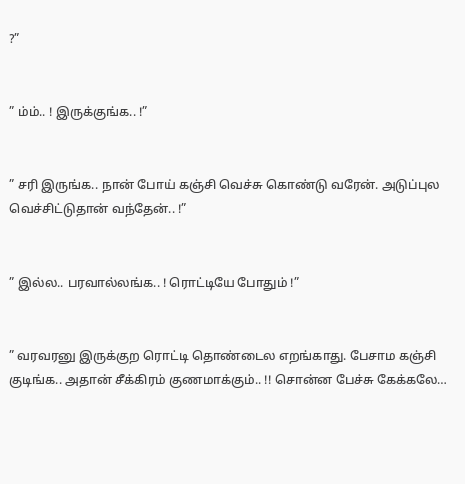?”


” ம்ம்.. ! இருக்குங்க.. !”


” சரி இருங்க.. நான் போய் கஞ்சி வெச்சு கொண்டு வரேன். அடுப்புல வெச்சிட்டுதான் வந்தேன்.. !”


” இல்ல.. பரவால்லங்க.. ! ரொட்டியே போதும் !”


” வரவரனு இருக்குற ரொட்டி தொண்டைல எறங்காது. பேசாம கஞ்சி குடிங்க.. அதான் சீக்கிரம் குணமாக்கும்.. !! சொன்ன பேச்சு கேக்கலே…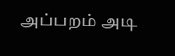அப்பறம் அடி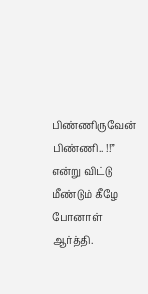பிண்ணிருவேன் பிண்ணி.. !!” என்று விட்டு மீண்டும் கீழே போனாள் ஆர்த்தி.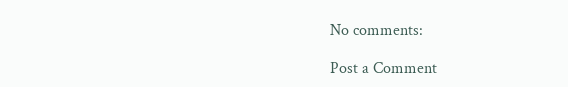No comments:

Post a Comment